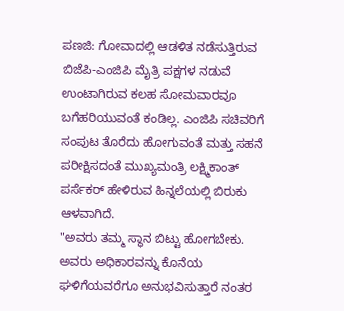ಪಣಜಿ: ಗೋವಾದಲ್ಲಿ ಆಡಳಿತ ನಡೆಸುತ್ತಿರುವ ಬಿಜೆಪಿ-ಎಂಜಿಪಿ ಮೈತ್ರಿ ಪಕ್ಷಗಳ ನಡುವೆ ಉಂಟಾಗಿರುವ ಕಲಹ ಸೋಮವಾರವೂ ಬಗೆಹರಿಯುವಂತೆ ಕಂಡಿಲ್ಲ. ಎಂಜಿಪಿ ಸಚಿವರಿಗೆ ಸಂಪುಟ ತೊರೆದು ಹೋಗುವಂತೆ ಮತ್ತು ಸಹನೆ ಪರೀಕ್ಷಿಸದಂತೆ ಮುಖ್ಯಮಂತ್ರಿ ಲಕ್ಷ್ಮಿಕಾಂತ್ ಪರ್ಸೆಕರ್ ಹೇಳಿರುವ ಹಿನ್ನಲೆಯಲ್ಲಿ ಬಿರುಕು ಆಳವಾಗಿದೆ.
"ಅವರು ತಮ್ಮ ಸ್ಥಾನ ಬಿಟ್ಟು ಹೋಗಬೇಕು. ಅವರು ಅಧಿಕಾರವನ್ನು ಕೊನೆಯ ಘಳಿಗೆಯವರೆಗೂ ಅನುಭವಿಸುತ್ತಾರೆ ನಂತರ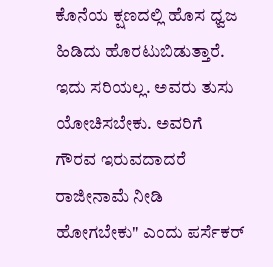ಕೊನೆಯ ಕ್ಷಣದಲ್ಲಿ ಹೊಸ ಧ್ವಜ ಹಿಡಿದು ಹೊರಟುಬಿಡುತ್ತಾರೆ. ಇದು ಸರಿಯಲ್ಲ. ಅವರು ತುಸು ಯೋಚಿಸಬೇಕು. ಅವರಿಗೆ ಗೌರವ ಇರುವದಾದರೆ ರಾಜೀನಾಮೆ ನೀಡಿ ಹೋಗಬೇಕು" ಎಂದು ಪರ್ಸೆಕರ್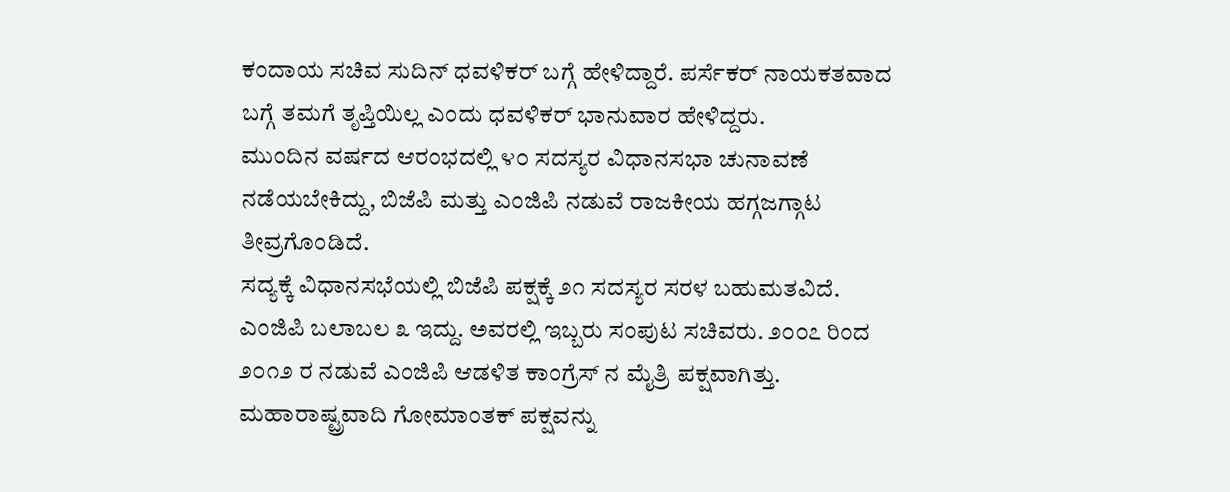ಕಂದಾಯ ಸಚಿವ ಸುದಿನ್ ಧವಳಿಕರ್ ಬಗ್ಗೆ ಹೇಳಿದ್ದಾರೆ. ಪರ್ಸೆಕರ್ ನಾಯಕತವಾದ ಬಗ್ಗೆ ತಮಗೆ ತೃಪ್ತಿಯಿಲ್ಲ ಎಂದು ಧವಳಿಕರ್ ಭಾನುವಾರ ಹೇಳಿದ್ದರು.
ಮುಂದಿನ ವರ್ಷದ ಆರಂಭದಲ್ಲಿ ೪೦ ಸದಸ್ಯರ ವಿಧಾನಸಭಾ ಚುನಾವಣೆ ನಡೆಯಬೇಕಿದ್ದು, ಬಿಜೆಪಿ ಮತ್ತು ಎಂಜಿಪಿ ನಡುವೆ ರಾಜಕೀಯ ಹಗ್ಗಜಗ್ಗಾಟ ತೀವ್ರಗೊಂಡಿದೆ.
ಸದ್ಯಕ್ಕೆ ವಿಧಾನಸಭೆಯಲ್ಲಿ ಬಿಜೆಪಿ ಪಕ್ಷಕ್ಕೆ ೨೧ ಸದಸ್ಯರ ಸರಳ ಬಹುಮತವಿದೆ. ಎಂಜಿಪಿ ಬಲಾಬಲ ೩ ಇದ್ದು. ಅವರಲ್ಲಿ ಇಬ್ಬರು ಸಂಪುಟ ಸಚಿವರು. ೨೦೦೭ ರಿಂದ ೨೦೧೨ ರ ನಡುವೆ ಎಂಜಿಪಿ ಆಡಳಿತ ಕಾಂಗ್ರೆಸ್ ನ ಮೈತ್ರಿ ಪಕ್ಷವಾಗಿತ್ತು.
ಮಹಾರಾಷ್ಟ್ರವಾದಿ ಗೋಮಾಂತಕ್ ಪಕ್ಷವನ್ನು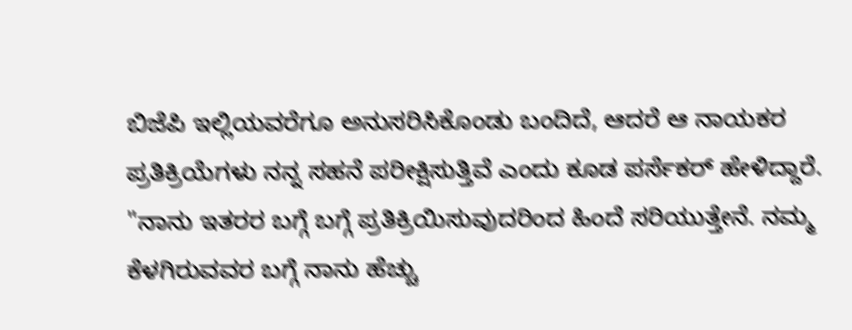ಬಿಜೆಪಿ ಇಲ್ಲಿಯವರೆಗೂ ಅನುಸರಿಸಿಕೊಂಡು ಬಂದಿದೆ, ಆದರೆ ಆ ನಾಯಕರ ಪ್ರತಿಕ್ರಿಯೆಗಳು ನನ್ನ ಸಹನೆ ಪರೀಕ್ಷಿಸುತ್ತಿವೆ ಎಂದು ಕೂಡ ಪರ್ಸೆಕರ್ ಹೇಳಿದ್ದಾರೆ.
"ನಾನು ಇತರರ ಬಗ್ಗೆ ಬಗ್ಗೆ ಪ್ರತಿಕ್ರಿಯಿಸುವುದರಿಂದ ಹಿಂದೆ ಸರಿಯುತ್ತೇನೆ. ನಮ್ಮ ಕೆಳಗಿರುವವರ ಬಗ್ಗೆ ನಾನು ಹೆಚ್ಚು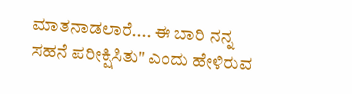ಮಾತನಾಡಲಾರೆ.... ಈ ಬಾರಿ ನನ್ನ ಸಹನೆ ಪರೀಕ್ಷಿಸಿತು" ಎಂದು ಹೇಳಿರುವ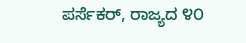ಪರ್ಸೆಕರ್, ರಾಜ್ಯದ ೪೦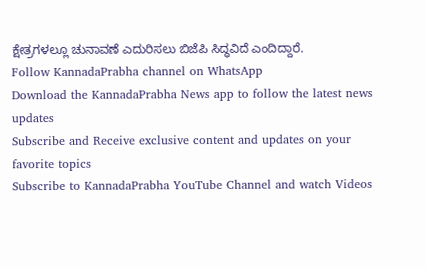ಕ್ಷೇತ್ರಗಳಲ್ಲೂ ಚುನಾವಣೆ ಎದುರಿಸಲು ಬಿಜೆಪಿ ಸಿದ್ಧವಿದೆ ಎಂದಿದ್ದಾರೆ.
Follow KannadaPrabha channel on WhatsApp
Download the KannadaPrabha News app to follow the latest news updates
Subscribe and Receive exclusive content and updates on your favorite topics
Subscribe to KannadaPrabha YouTube Channel and watch Videos